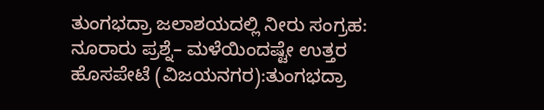ತುಂಗಭದ್ರಾ ಜಲಾಶಯದಲ್ಲಿ ನೀರು ಸಂಗ್ರಹ: ನೂರಾರು ಪ್ರಶ್ನೆ– ಮಳೆಯಿಂದಷ್ಟೇ ಉತ್ತರ
ಹೊಸಪೇಟೆ (ವಿಜಯನಗರ):ತುಂಗಭದ್ರಾ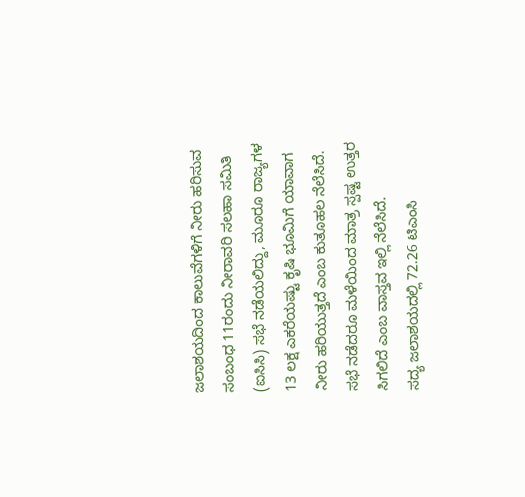ಜಲಾಶಯದಿಂದ ಕಾಲುವೆಗಳಿಗೆ ನೀರು ಹರಿಸುವ ಸಂಬಂಧ 11ರಂದು ನೀರಾವರಿ ಸಲಹಾ ಸಮಿತಿ (ಐಸಿಸಿ) ಸಭೆ ನಡೆಯಲಿದ್ದು, ಮೂರೂ ರಾಜ್ಯಗಳ 13 ಲಕ್ಷ ಎಕರೆಯಷ್ಟು ಕೃಷಿ ಭೂಮಿಗೆ ಯಾವಾಗ ನೀರು ಹರಿಯುತ್ತದೆ ಎಂಬ ಕುತೂಹಲ ನೆಲೆಸಿದೆ. ಸಭೆ ನಡೆದರೂ ಮಳೆಯಿಂದ ಮಾತ್ರ ಸ್ಪಷ್ಟ ಉತ್ತರ ಸಿಗಲಿದೆ ಎಂಬ ವಾಸ್ತವ ಇಲ್ಲಿ ನೆಲೆಸಿದೆ.
ಸದ್ಯ ಜಲಾಶಯದಲ್ಲಿ 72.26 ಟಿಎಂಸಿ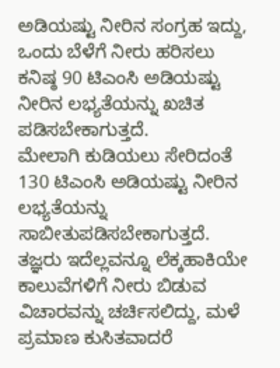ಅಡಿಯಷ್ಟು ನೀರಿನ ಸಂಗ್ರಹ ಇದ್ದು, ಒಂದು ಬೆಳೆಗೆ ನೀರು ಹರಿಸಲು ಕನಿಷ್ಠ 90 ಟಿಎಂಸಿ ಅಡಿಯಷ್ಟು ನೀರಿನ ಲಭ್ಯತೆಯನ್ನು ಖಚಿತ ಪಡಿಸಬೇಕಾಗುತ್ತದೆ.
ಮೇಲಾಗಿ ಕುಡಿಯಲು ಸೇರಿದಂತೆ 130 ಟಿಎಂಸಿ ಅಡಿಯಷ್ಟು ನೀರಿನ ಲಭ್ಯತೆಯನ್ನು ಸಾಬೀತುಪಡಿಸಬೇಕಾಗುತ್ತದೆ. ತಜ್ಞರು ಇದೆಲ್ಲವನ್ನೂ ಲೆಕ್ಕಹಾಕಿಯೇ ಕಾಲುವೆಗಳಿಗೆ ನೀರು ಬಿಡುವ ವಿಚಾರವನ್ನು ಚರ್ಚಿಸಲಿದ್ದು, ಮಳೆ ಪ್ರಮಾಣ ಕುಸಿತವಾದರೆ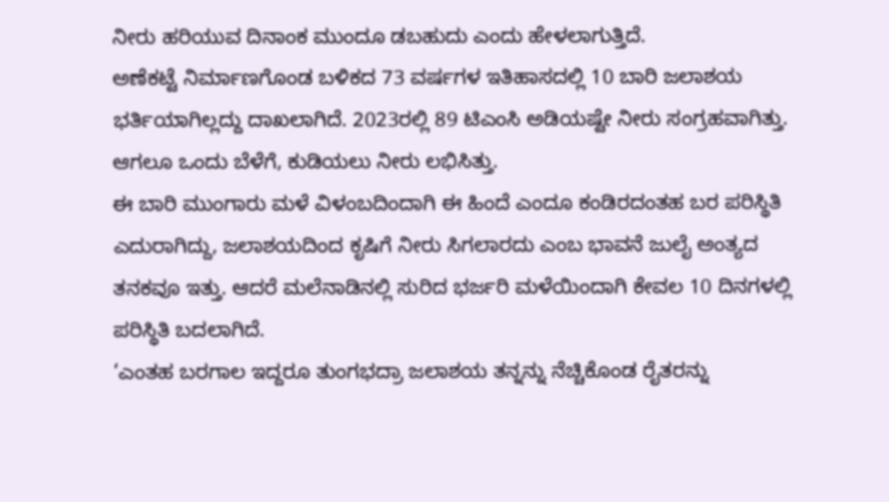ನೀರು ಹರಿಯುವ ದಿನಾಂಕ ಮುಂದೂ ಡಬಹುದು ಎಂದು ಹೇಳಲಾಗುತ್ತಿದೆ.
ಅಣೆಕಟ್ಟೆ ನಿರ್ಮಾಣಗೊಂಡ ಬಳಿಕದ 73 ವರ್ಷಗಳ ಇತಿಹಾಸದಲ್ಲಿ 10 ಬಾರಿ ಜಲಾಶಯ ಭರ್ತಿಯಾಗಿಲ್ಲದ್ದು ದಾಖಲಾಗಿದೆ. 2023ರಲ್ಲಿ 89 ಟಿಎಂಸಿ ಅಡಿಯಷ್ಟೇ ನೀರು ಸಂಗ್ರಹವಾಗಿತ್ತು. ಆಗಲೂ ಒಂದು ಬೆಳೆಗೆ, ಕುಡಿಯಲು ನೀರು ಲಭಿಸಿತ್ತು.
ಈ ಬಾರಿ ಮುಂಗಾರು ಮಳೆ ವಿಳಂಬದಿಂದಾಗಿ ಈ ಹಿಂದೆ ಎಂದೂ ಕಂಡಿರದಂತಹ ಬರ ಪರಿಸ್ಥಿತಿ ಎದುರಾಗಿದ್ದು, ಜಲಾಶಯದಿಂದ ಕೃಷಿಗೆ ನೀರು ಸಿಗಲಾರದು ಎಂಬ ಭಾವನೆ ಜುಲೈ ಅಂತ್ಯದ ತನಕವೂ ಇತ್ತು. ಆದರೆ ಮಲೆನಾಡಿನಲ್ಲಿ ಸುರಿದ ಭರ್ಜರಿ ಮಳೆಯಿಂದಾಗಿ ಕೇವಲ 10 ದಿನಗಳಲ್ಲಿ ಪರಿಸ್ಥಿತಿ ಬದಲಾಗಿದೆ.
‘ಎಂತಹ ಬರಗಾಲ ಇದ್ದರೂ ತುಂಗಭದ್ರಾ ಜಲಾಶಯ ತನ್ನನ್ನು ನೆಚ್ಚಿಕೊಂಡ ರೈತರನ್ನು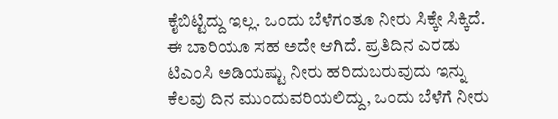ಕೈಬಿಟ್ಟಿದ್ದು ಇಲ್ಲ. ಒಂದು ಬೆಳೆಗಂತೂ ನೀರು ಸಿಕ್ಕೇ ಸಿಕ್ಕಿದೆ. ಈ ಬಾರಿಯೂ ಸಹ ಅದೇ ಆಗಿದೆ. ಪ್ರತಿದಿನ ಎರಡು ಟಿಎಂಸಿ ಅಡಿಯಷ್ಟು ನೀರು ಹರಿದುಬರುವುದು ಇನ್ನು ಕೆಲವು ದಿನ ಮುಂದುವರಿಯಲಿದ್ದು, ಒಂದು ಬೆಳೆಗೆ ನೀರು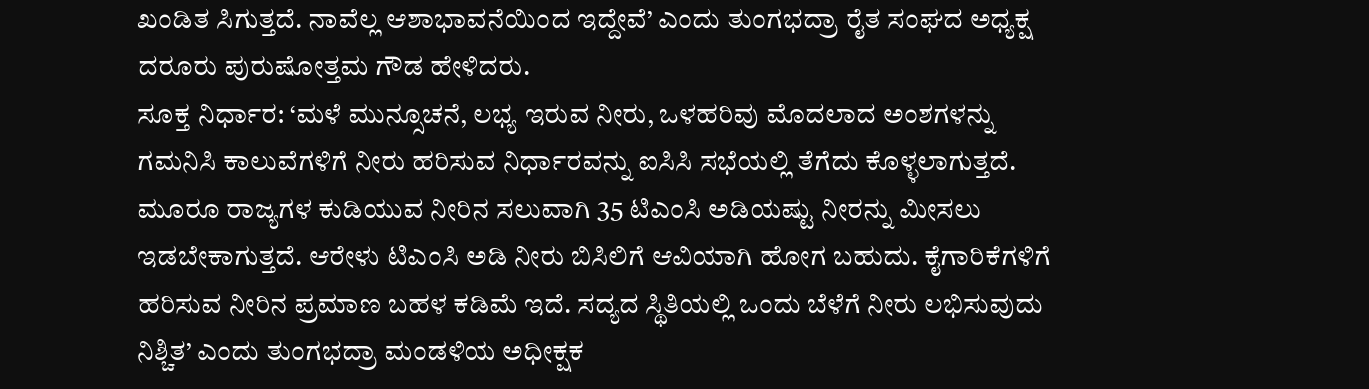ಖಂಡಿತ ಸಿಗುತ್ತದೆ. ನಾವೆಲ್ಲ ಆಶಾಭಾವನೆಯಿಂದ ಇದ್ದೇವೆ’ ಎಂದು ತುಂಗಭದ್ರಾ ರೈತ ಸಂಘದ ಅಧ್ಯಕ್ಷ ದರೂರು ಪುರುಷೋತ್ತಮ ಗೌಡ ಹೇಳಿದರು.
ಸೂಕ್ತ ನಿರ್ಧಾರ: ‘ಮಳೆ ಮುನ್ಸೂಚನೆ, ಲಭ್ಯ ಇರುವ ನೀರು, ಒಳಹರಿವು ಮೊದಲಾದ ಅಂಶಗಳನ್ನು ಗಮನಿಸಿ ಕಾಲುವೆಗಳಿಗೆ ನೀರು ಹರಿಸುವ ನಿರ್ಧಾರವನ್ನು ಐಸಿಸಿ ಸಭೆಯಲ್ಲಿ ತೆಗೆದು ಕೊಳ್ಳಲಾಗುತ್ತದೆ. ಮೂರೂ ರಾಜ್ಯಗಳ ಕುಡಿಯುವ ನೀರಿನ ಸಲುವಾಗಿ 35 ಟಿಎಂಸಿ ಅಡಿಯಷ್ಟು ನೀರನ್ನು ಮೀಸಲು ಇಡಬೇಕಾಗುತ್ತದೆ. ಆರೇಳು ಟಿಎಂಸಿ ಅಡಿ ನೀರು ಬಿಸಿಲಿಗೆ ಆವಿಯಾಗಿ ಹೋಗ ಬಹುದು. ಕೈಗಾರಿಕೆಗಳಿಗೆ ಹರಿಸುವ ನೀರಿನ ಪ್ರಮಾಣ ಬಹಳ ಕಡಿಮೆ ಇದೆ. ಸದ್ಯದ ಸ್ಥಿತಿಯಲ್ಲಿ ಒಂದು ಬೆಳೆಗೆ ನೀರು ಲಭಿಸುವುದು ನಿಶ್ಚಿತ’ ಎಂದು ತುಂಗಭದ್ರಾ ಮಂಡಳಿಯ ಅಧೀಕ್ಷಕ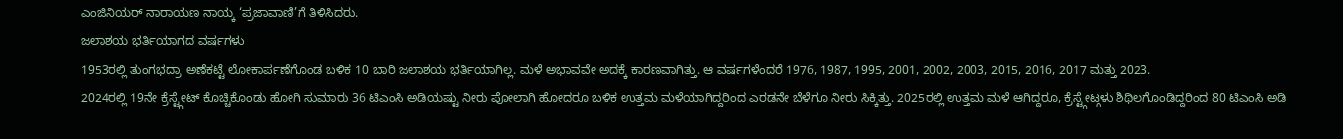ಎಂಜಿನಿಯರ್ ನಾರಾಯಣ ನಾಯ್ಕ ‘ಪ್ರಜಾವಾಣಿ’ಗೆ ತಿಳಿಸಿದರು.
ಜಲಾಶಯ ಭರ್ತಿಯಾಗದ ವರ್ಷಗಳು
1953ರಲ್ಲಿ ತುಂಗಭದ್ರಾ ಅಣೆಕಟ್ಟೆ ಲೋಕಾರ್ಪಣೆಗೊಂಡ ಬಳಿಕ 10 ಬಾರಿ ಜಲಾಶಯ ಭರ್ತಿಯಾಗಿಲ್ಲ. ಮಳೆ ಅಭಾವವೇ ಅದಕ್ಕೆ ಕಾರಣವಾಗಿತ್ತು. ಆ ವರ್ಷಗಳೆಂದರೆ 1976, 1987, 1995, 2001, 2002, 2003, 2015, 2016, 2017 ಮತ್ತು 2023.
2024ರಲ್ಲಿ 19ನೇ ಕ್ರೆಸ್ಟ್ಗೇಟ್ ಕೊಚ್ಚಿಕೊಂಡು ಹೋಗಿ ಸುಮಾರು 36 ಟಿಎಂಸಿ ಅಡಿಯಷ್ಟು ನೀರು ಪೋಲಾಗಿ ಹೋದರೂ ಬಳಿಕ ಉತ್ತಮ ಮಳೆಯಾಗಿದ್ದರಿಂದ ಎರಡನೇ ಬೆಳೆಗೂ ನೀರು ಸಿಕ್ಕಿತ್ತು. 2025ರಲ್ಲಿ ಉತ್ತಮ ಮಳೆ ಆಗಿದ್ದರೂ, ಕ್ರೆಸ್ಟ್ಗೇಟ್ಗಳು ಶಿಥಿಲಗೊಂಡಿದ್ದರಿಂದ 80 ಟಿಎಂಸಿ ಅಡಿ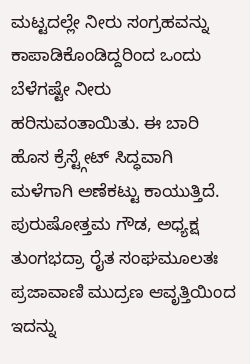ಮಟ್ಟದಲ್ಲೇ ನೀರು ಸಂಗ್ರಹವನ್ನು ಕಾಪಾಡಿಕೊಂಡಿದ್ದರಿಂದ ಒಂದು ಬೆಳೆಗಷ್ಟೇ ನೀರು ಹರಿಸುವಂತಾಯಿತು. ಈ ಬಾರಿ ಹೊಸ ಕ್ರೆಸ್ಟ್ಗೇಟ್ ಸಿದ್ಧವಾಗಿ ಮಳೆಗಾಗಿ ಅಣೆಕಟ್ಟು ಕಾಯುತ್ತಿದೆ.
ಪುರುಷೋತ್ತಮ ಗೌಡ, ಅಧ್ಯಕ್ಷ ತುಂಗಭದ್ರಾ ರೈತ ಸಂಘಮೂಲತಃ ಪ್ರಜಾವಾಣಿ ಮುದ್ರಣ ಆವೃತ್ತಿಯಿಂದ ಇದನ್ನು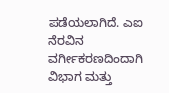ಪಡೆಯಲಾಗಿದೆ. ಎಐ ನೆರವಿನ ವರ್ಗೀಕರಣದಿಂದಾಗಿ ವಿಭಾಗ ಮತ್ತು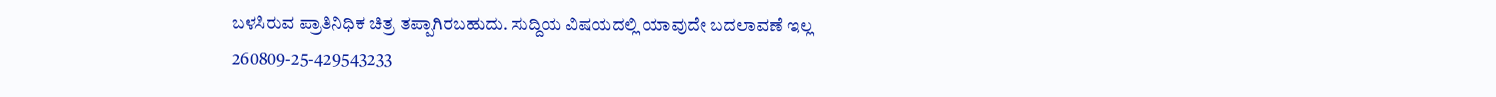ಬಳಸಿರುವ ಪ್ರಾತಿನಿಧಿಕ ಚಿತ್ರ ತಪ್ಪಾಗಿರಬಹುದು. ಸುದ್ದಿಯ ವಿಷಯದಲ್ಲಿ ಯಾವುದೇ ಬದಲಾವಣೆ ಇಲ್ಲ
260809-25-429543233